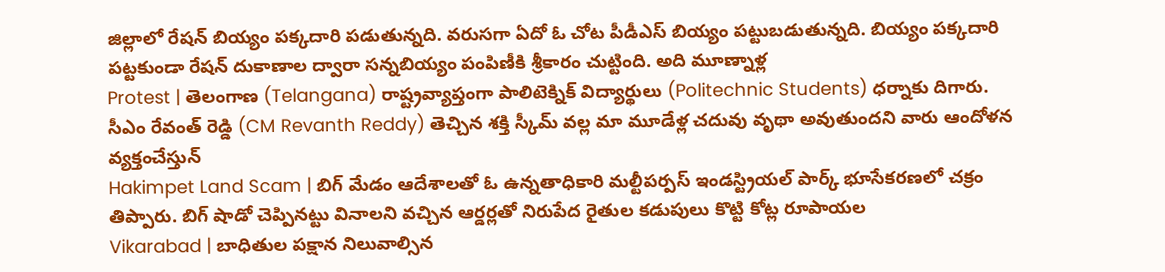జిల్లాలో రేషన్ బియ్యం పక్కదారి పడుతున్నది. వరుసగా ఏదో ఓ చోట పీడీఎస్ బియ్యం పట్టుబడుతున్నది. బియ్యం పక్కదారి పట్టకుండా రేషన్ దుకాణాల ద్వారా సన్నబియ్యం పంపిణీకి శ్రీకారం చుట్టింది. అది మూణ్నాళ్ల
Protest | తెలంగాణ (Telangana) రాష్ట్రవ్యాప్తంగా పాలిటెక్నిక్ విద్యార్థులు (Politechnic Students) ధర్నాకు దిగారు. సీఎం రేవంత్ రెడ్డి (CM Revanth Reddy) తెచ్చిన శక్తి స్కీమ్ వల్ల మా మూడేళ్ల చదువు వృథా అవుతుందని వారు ఆందోళన వ్యక్తంచేస్తున్
Hakimpet Land Scam | బిగ్ మేడం ఆదేశాలతో ఓ ఉన్నతాధికారి మల్టీపర్పస్ ఇండస్ట్రియల్ పార్క్ భూసేకరణలో చక్రం తిప్పారు. బిగ్ షాడో చెప్పినట్టు వినాలని వచ్చిన ఆర్డర్లతో నిరుపేద రైతుల కడుపులు కొట్టి కోట్ల రూపాయల
Vikarabad | బాధితుల పక్షాన నిలువాల్సిన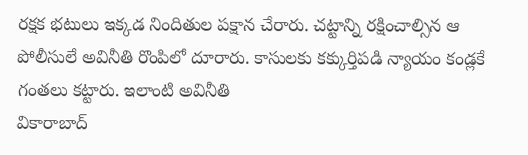రక్షక భటులు ఇక్కడ నిందితుల పక్షాన చేరారు. చట్టాన్ని రక్షించాల్సిన ఆ పోలీసులే అవినీతి రొంపిలో దూరారు. కాసులకు కక్కుర్తిపడి న్యాయం కండ్లకే గంతలు కట్టారు. ఇలాంటి అవినీతి
వికారాబాద్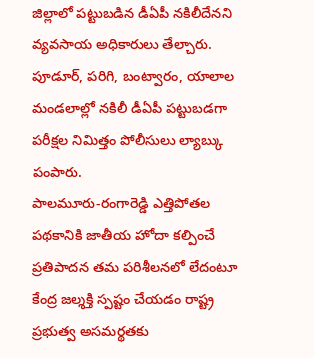జిల్లాలో పట్టుబడిన డీఏపీ నకిలీదేనని వ్యవసాయ అధికారులు తేల్చారు. పూడూర్, పరిగి, బంట్వారం, యాలాల మండలాల్లో నకిలీ డీఏపీ పట్టుబడగా పరీక్షల నిమిత్తం పోలీసులు ల్యాబ్కు పంపారు.
పాలమూరు-రంగారెడ్డి ఎత్తిపోతల పథకానికి జాతీయ హోదా కల్పించే ప్రతిపాదన తమ పరిశీలనలో లేదంటూ కేంద్ర జల్శక్తి స్పష్టం చేయడం రాష్ట్ర ప్రభుత్వ అసమర్థతకు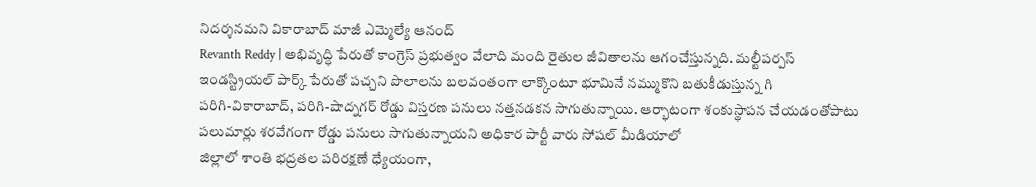నిదర్శనమని వికారాబాద్ మాజీ ఎమ్మెల్యే ఆనంద్
Revanth Reddy | అభివృద్ధి పేరుతో కాంగ్రెస్ ప్రభుత్వం వేలాది మంది రైతుల జీవితాలను ఆగంచేస్తున్నది. మల్టీపర్పస్ ఇండస్ట్రియల్ పార్క్ పేరుతో పచ్చని పొలాలను బలవంతంగా లాక్కొంటూ భూమినే నమ్ముకొని బతుకీడుస్తున్న గి
పరిగి-వికారాబాద్, పరిగి-షాద్నగర్ రోడ్డు విస్తరణ పనులు నత్తనడకన సాగుతున్నాయి. ఆర్భాటంగా శంకుస్థాపన చేయడంతోపాటు పలుమార్లు శరవేగంగా రోడ్డు పనులు సాగుతున్నాయని అధికార పార్టీ వారు సోషల్ మీడియాలో
జిల్లాలో శాంతి భద్రతల పరిరక్షణే ధ్యేయంగా,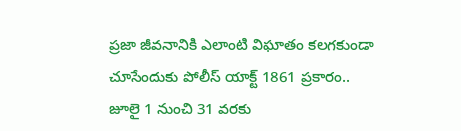ప్రజా జీవనానికి ఎలాంటి విఘాతం కలగకుండా చూసేందుకు పోలీస్ యాక్ట్ 1861 ప్రకారం.. జూలై 1 నుంచి 31 వరకు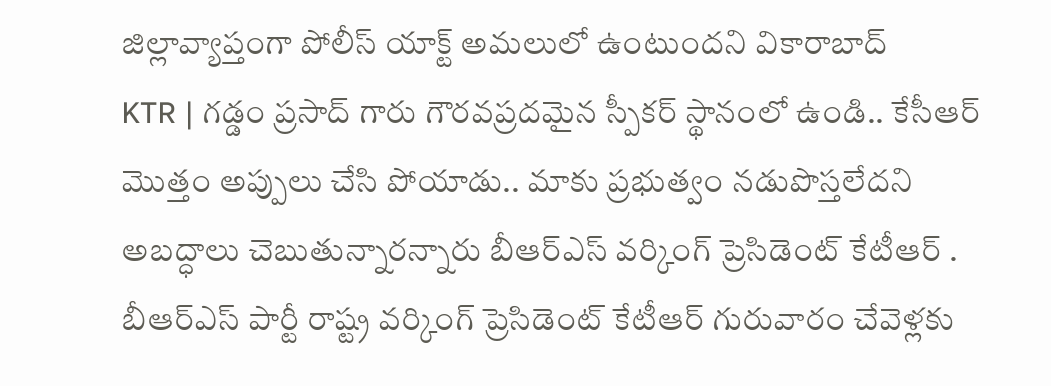జిల్లావ్యాప్తంగా పోలీస్ యాక్ట్ అమలులో ఉంటుందని వికారాబాద్
KTR | గడ్డం ప్రసాద్ గారు గౌరవప్రదమైన స్పీకర్ స్థానంలో ఉండి.. కేసీఆర్ మొత్తం అప్పులు చేసి పోయాడు.. మాకు ప్రభుత్వం నడుపొస్తలేదని అబద్ధాలు చెబుతున్నారన్నారు బీఆర్ఎస్ వర్కింగ్ ప్రెసిడెంట్ కేటీఆర్ .
బీఆర్ఎస్ పార్టీ రాష్ట్ర వర్కింగ్ ప్రెసిడెంట్ కేటీఆర్ గురువారం చేవెళ్లకు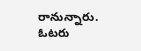రానున్నారు. ఓటరు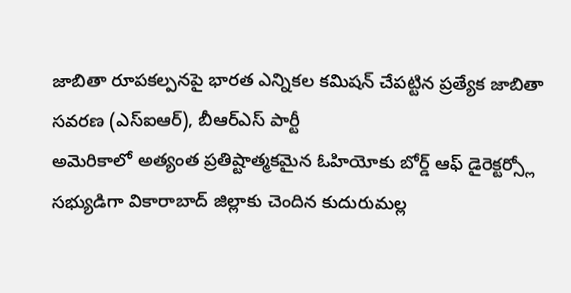జాబితా రూపకల్పనపై భారత ఎన్నికల కమిషన్ చేపట్టిన ప్రత్యేక జాబితా సవరణ (ఎస్ఐఆర్), బీఆర్ఎస్ పార్టీ
అమెరికాలో అత్యంత ప్రతిష్టాత్మకమైన ఓహియోకు బోర్డ్ ఆఫ్ డైరెక్టర్స్లో సభ్యుడిగా వికారాబాద్ జిల్లాకు చెందిన కుదురుమల్ల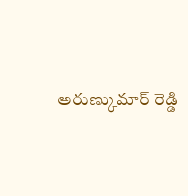అరుణ్కుమార్ రెడ్డి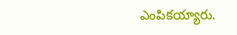ఎంపికయ్యారు.